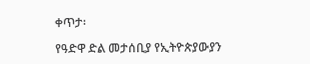ቀጥታ፡

የዓድዋ ድል መታሰቢያ የኢትዮጵያውያን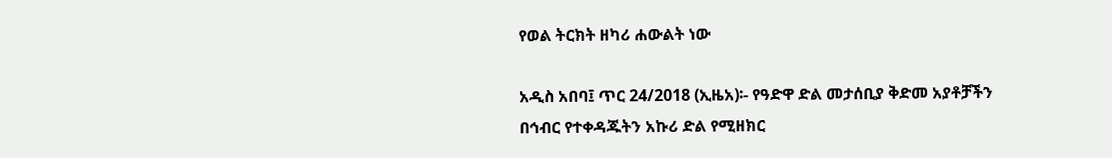የወል ትርክት ዘካሪ ሐውልት ነው

አዲስ አበባ፤ ጥር 24/2018 (ኢዜአ)፡- የዓድዋ ድል መታሰቢያ ቅድመ አያቶቻችን በኅብር የተቀዳጁትን አኩሪ ድል የሚዘክር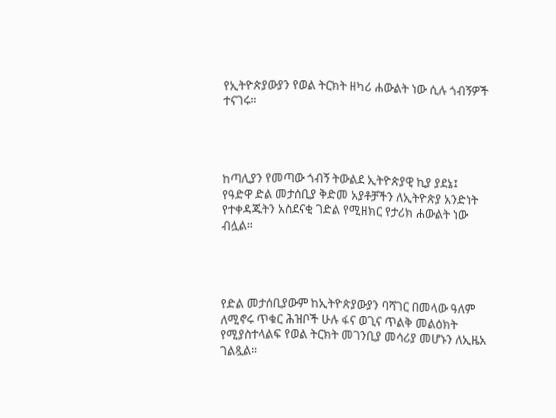የኢትዮጵያውያን የወል ትርክት ዘካሪ ሐውልት ነው ሲሉ ጎብኝዎች ተናገሩ።




ከጣሊያን የመጣው ጎብኝ ትውልደ ኢትዮጵያዊ ኪያ ያደኔ፤ የዓድዋ ድል መታሰቢያ ቅድመ አያቶቻችን ለኢትዮጵያ አንድነት የተቀዳጁትን አስደናቂ ገድል የሚዘክር የታሪክ ሐውልት ነው ብሏል።




የድል መታሰቢያውም ከኢትዮጵያውያን ባሻገር በመላው ዓለም ለሚኖሩ ጥቁር ሕዝቦች ሁሉ ፋና ወጊና ጥልቅ መልዕክት የሚያስተላልፍ የወል ትርክት መገንቢያ መሳሪያ መሆኑን ለኢዜአ ገልጿል።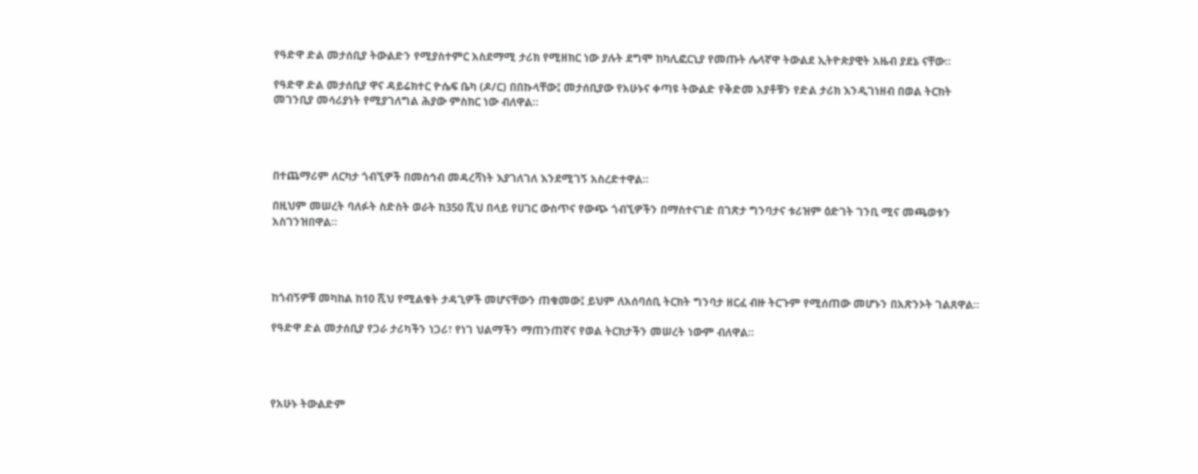የዓድዋ ድል መታሰቢያ ትውልድን የሚያስተምር አስደማሚ ታሪክ የሚዘክር ነው ያሉት ደግሞ ከካሊፎርኒያ የመጡት ሌላኛዋ ትውልደ ኢትዮጵያዊት አዜብ ያደኔ ናቸው።

የዓድዋ ድል መታሰቢያ ዋና ዳይሬክተር ዮሴፍ ቤካ (ዶ/ር) በበኩላቸው፤ መታሰቢያው የአሁኑና ቀጣዩ ትውልድ የቅድመ አያቶቹን የድል ታሪክ እንዲገነዘብ በወል ትርክት መገንቢያ መሳሪያነት የሚያገለግል ሕያው ምስክር ነው ብለዋል።




በተጨማሪም ለርካታ ጎብኚዎች በመስኅብ መዳረሻነት እያገለገለ እንደሚገኝ አስረድተዋል።

በዚህም መሠረት ባለፉት ስድስት ወራት ከ350 ሺህ በላይ የሀገር ውስጥና የውጭ ጎብኚዎችን በማስተናገድ በገጽታ ግንባታና ቱሪዝም ዕድገት ገንቢ ሚና መጫወቱን አስገንዝበዋል።




ከጎብኝዎቹ መካከል ከ10 ሺህ የሚልቁት ታዳጊዎች መሆናቸውን ጠቁመው፤ ይህም ለአሰባሰቢ ትርክት ግንባታ ዘርፈ ብዙ ትርጉም የሚሰጠው መሆኑን በአጽንኦት ገልጸዋል።

የዓድዋ ድል መታሰቢያ የጋራ ታሪካችን ነጋሪ፣ የነገ ህልማችን ማጠንጠኛና የወል ትርክታችን መሠረት ነውም ብለዋል።




የአሁኑ ትውልድም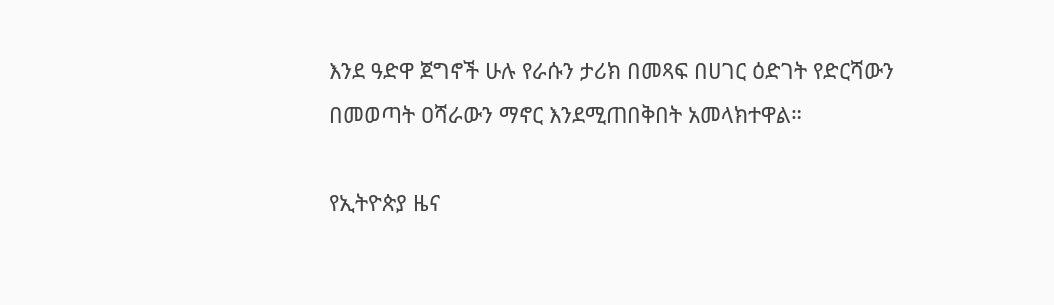እንደ ዓድዋ ጀግኖች ሁሉ የራሱን ታሪክ በመጻፍ በሀገር ዕድገት የድርሻውን በመወጣት ዐሻራውን ማኖር እንደሚጠበቅበት አመላክተዋል።

የኢትዮጵያ ዜና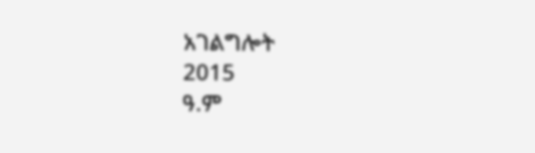አገልግሎት
2015
ዓ.ም